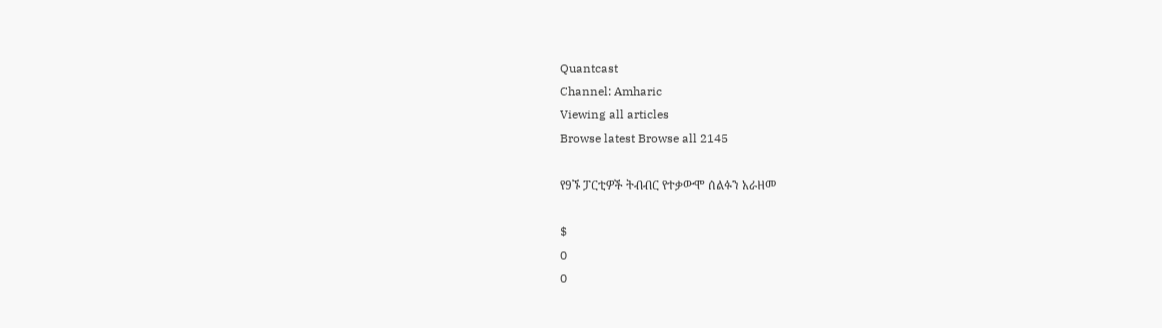Quantcast
Channel: Amharic
Viewing all articles
Browse latest Browse all 2145

የ9ኙ ፓርቲዎች ትብብር የተቃውሞ ሰልፉን አራዘመ

$
0
0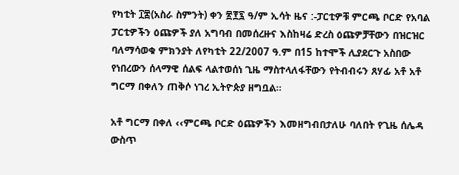የካቲት ፲፰(አስራ ስምንት) ቀን ፳፻፯ ዓ/ም ኢሳት ዜና :-ፓርቲዎቹ ምርጫ ቦርድ የአባል ፓርቲዎችን ዕጩዎች ያለ አግባብ በመሰረዙና እስከዛሬ ድረስ ዕጩዎቻቸውን በዝርዝር ባለማሳወቁ ምክንያት ለየካቲት 22/2007 ዓ.ም በ15 ከተሞች ሊያደርጉ አስበው የነበረውን ሰላማዊ ሰልፍ ላልተወሰነ ጊዜ ማስተላለፋቸውን የትብብሩን ጸሃፊ አቶ አቶ ግርማ በቀለን ጠቅሶ ነገረ ኢትዮጵያ ዘግቧል።

አቶ ግርማ በቀለ ‹‹ምርጫ ቦርድ ዕጩዎችን እመዘግብበታለሁ ባለበት የጊዜ ሰሌዳ ውስጥ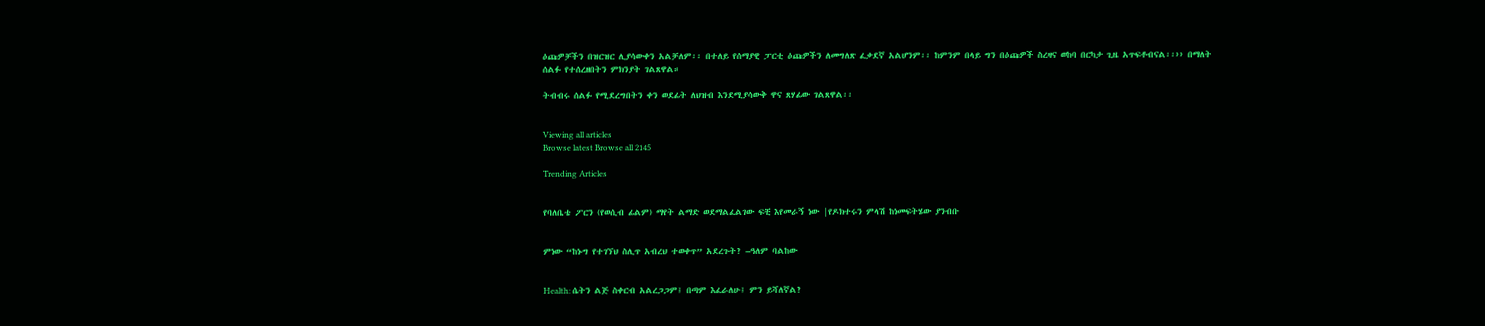ዕጩዎቻችን በዝርዝር ሊያሳውቀን አልቻለም፡፡ በተለይ የሰማያዊ ፓርቲ ዕጩዎችን ለመግለጽ ፈቃደኛ አልሆንም፡፡ ከምንም በላይ ግን በዕጩዎች ስረዛና ወከባ በርካታ ጊዜ አጥፍቶብናል፡፡›› በማለት ሰልፉ የተሰረዘበትን ምክንያት ገልጸዋል።

ትብብሩ ሰልፉ የሚደረግበትን ቀን ወደፊት ለህዝብ እንደሚያሳውቅ ዋና ጸሃፊው ገልጸዋል፡፡


Viewing all articles
Browse latest Browse all 2145

Trending Articles


የባለቤቴ ፖርን (የወሲብ ፊልም) ማየት ልማድ ወደማልፈልገው ፍቺ እየመራኝ ነው |የዶክተሩን ምላሽ ከነመፍትሄው ያንብቡ


ምነው “ከኑግ የተገኘህ ስሊጥ አብረህ ተወቀጥ” አደረጉት? –ዓለም ባልከው


Health: ሴትን ልጅ ስቀርብ አልረጋጋም፤ በጣም እፈራለሁ፤ ምን ይሻለኛል?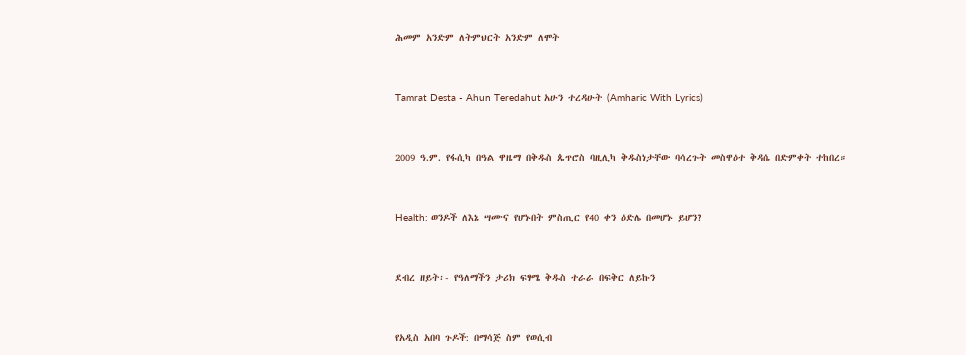ሕመም አንድም ለትምህርት አንድም ለሞት


Tamrat Desta - Ahun Teredahut አሁን ተረዳሁት (Amharic With Lyrics)


2009 ዓ.ም. የፋሲካ በዓል ዋዜማ በቅዱስ ጴጥሮስ ባዚሊካ ቅዱስነታቸው ባሳረጉት መስዋዕተ ቅዳሴ በድምቀት ተከበረ።


Health: ወንዶች ለእኔ ሣሙና የሆኑበት ምስጢር የ40 ቀን ዕድሌ በመሆኑ ይሆን?


ደብረ ዘይት፡- የዓለማችን ታሪክ ፍፃሜ ቅዱስ ተራራ በፍቅር ለይኩን


የአዲስ አበባ ጉዶች: በማሳጅ ስም የወሲብ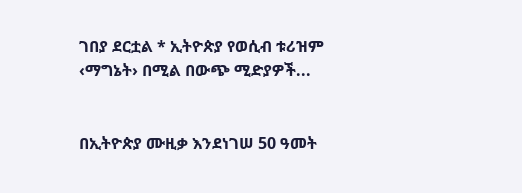ገበያ ደርቷል * ኢትዮጵያ የወሲብ ቱሪዝም ‹ማግኔት› በሚል በውጭ ሚድያዎች...


በኢትዮጵያ ሙዚቃ እንደነገሠ 50 ዓመት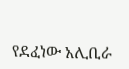የደፈነው አሊቢራ